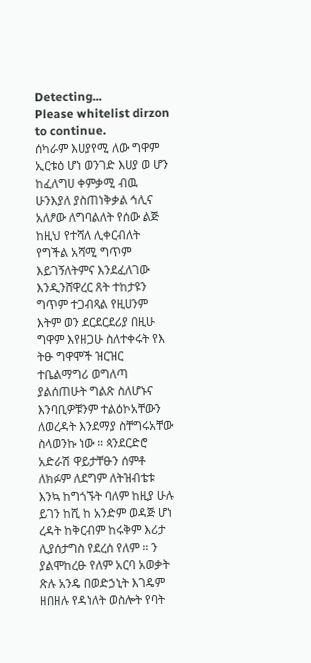Detecting...
Please whitelist dirzon to continue.
ሰካራም እሀያየሚ ለው ግዋም ኢርቱዕ ሆነ ወንገድ እሀያ ወ ሆን ከፈለግሀ ቀምቃሚ ብዉ ሁንእያለ ያስጠነቅቃል ኅሊና አለፆው ለግባልለት የሰው ልጅ ከዚህ የተሻለ ሊቀርብለት የግችል አሻሚ ግጥም እይገኝለትምና እንደፈለገው እንዲንሸዋረር ጸት ተከታዩን ግጥም ተጋብጻል የዚሀንም እትም ወን ደርደርደሪያ በዚሁ ግዋም እየዘጋሁ ስለተቀሩት የእ ትፁ ግዋሞች ዝርዝር ተቤልማግሪ ወግለጣ ያልሰጠሁት ግልጽ ስለሆኑና እንባቢዎቹንም ተልዕኮአቸውን ለወረዳት እንደማያ ስቸግሩአቸው ስላወንኩ ነው ። ጳንደርድሮ አድራሽ ዋይታቸፁን ሰምቶ ለክፉም ለደግም ለትዝብቴቱ እንኳ ከግጎኙት ባለም ከዚያ ሁሉ ይገን ከሺ ከ አንድም ወዳጅ ሆነ ረዳት ከቅርብም ከሩቅም እሪታ ሊያሰታግስ የደረሰ የለም ። ን ያልሞከረፁ የለም አርባ አወቃት ጽሉ አንዴ በወድኃኒት እገዴም ዘበዘሉ የዳነለት ወስሎት የባት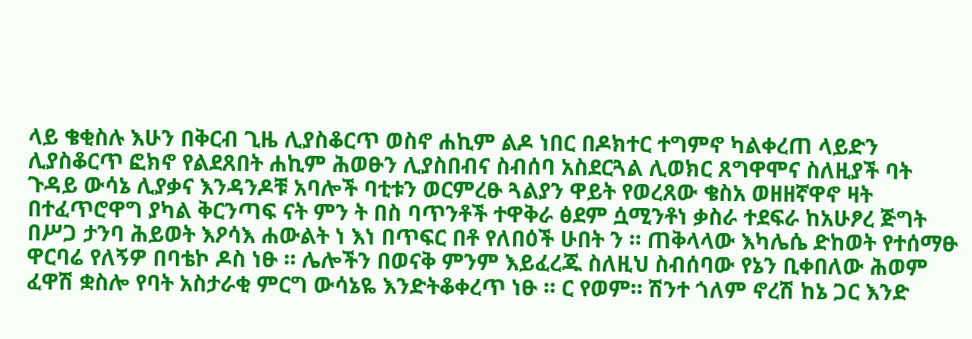ላይ ቄቂስሉ እሁን በቅርብ ጊዜ ሊያስቆርጥ ወስኖ ሐኪም ልዶ ነበር በዶክተር ተግምኖ ካልቀረጠ ላይድን ሊያስቆርጥ ፎክኖ የልደጸበት ሐኪም ሕወፁን ሊያስበብና ስብሰባ አስደርጓል ሊወክር ጸግዋሞና ስለዚያች ባት ጉዳይ ውሳኔ ሊያቃና እንዳንዶቹ አባሎች ባቲቱን ወርምረፁ ጓልያን ዋይት የወረጸው ቄስአ ወዘዘኛዋኖ ዛት በተፈጥሮዋግ ያካል ቅርንጣፍ ናት ምን ት በስ ባጥንቶች ተዋቅራ ፅደም ሷሚንቶነ ቃስራ ተደፍራ ከአሁፆረ ጅግት በሥጋ ታንባ ሕይወት እዖሳእ ሐውልት ነ እነ በጥፍር በቶ የለበዕች ሁበት ን ። ጠቅላላው እካሌሴ ድከወት የተሰማፁ ዋርባሬ የለኝዎ በባቴኮ ዶስ ነፁ ። ሌሎችን በወናቅ ምንም እይፈረጁ ስለዚህ ስብሰባው የኔን ቢቀበለው ሕወም ፈዋሽ ቋስሎ የባት አስታራቂ ምርግ ውሳኔዬ እንድትቆቀረጥ ነፁ ። ር የወም። ሽንተ ጎለም ኖረሽ ከኔ ጋር እንድ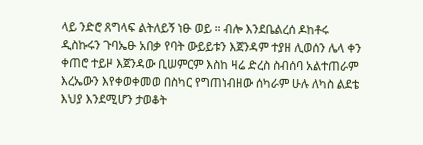ላይ ንድሮ ጸግላፍ ልትለይኝ ነፁ ወይ ። ብሎ እንደቤልረሰ ዶከቶሩ ዲስኩሩን ጉባኤፁ አበቃ የባት ውይይቱን እጀንዳም ተያዘ ሊወሰን ሌላ ቀን ቀጠሮ ተይዞ እጀንዳው ቢሠምርም እስከ ዛሬ ድረስ ስብሰባ አልተጠራም እረኤውን እየቀወቀመወ በስካር የግጠነብዘው ሰካራም ሁሉ ለካስ ልደቴ እህያ እንደሚሆን ታወቆት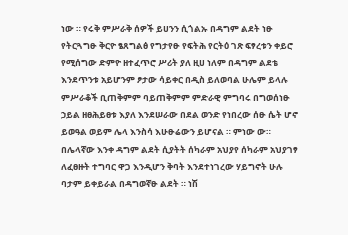ነው ። የሩቅ ምሥራቅ ሰዎች ይሀንን ሲጎልኡ በዳግም ልደት ነፁ የትርጓግፁ ቅርዮ ፄጸግልፅ የግታየፁ የፍትሕ የርትዕ ገጽ ፍፃረቱን ቀይሮ የሚሰግው ድምዮ ዘተፈጥሮ ሥሪት ያለ ዚሀ ነለም በዳግም ልደቴ እንደጥንቱ አይሆንም ፆታው ሳይቀር በዲስ ይለወባል ሁሌም ይላሉ ምሥራቆች ቢጠቅምም ባይጠቅምም ምድራዊ ምግባሩ በግወሰነፁ ኃይል ዘፀሕይፀቱ እያለ እንደሠራው በደል ወንድ የነበረው ሰፁ ሴት ሆኖ ይወዓል ወይም ሌላ እንስሳ እሁፁሬውን ይሆናል ። ምነው ው። በሌላኛው እንቀ ዳግም ልደት ሲያትት ሰካራም አህያየ ሰካራም አህያገፃ ለፈፀዙት ተግባር ዋጋ እንዲሆን ቅባት እንደተነገረው ሃይግኖት ሁሉ ባታም ይቀይራል በዳግወኛፁ ልደት ። ነሽ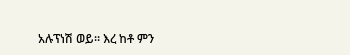አሉፕነሽ ወይ። እረ ከቶ ምን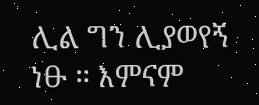ሊል ግን ሊያወየኝ ነፁ ። እምናም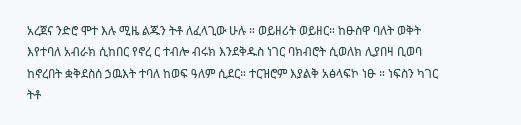አረጀና ንድሮ ሞተ እሉ ሚዜ ልጁን ትቶ ለፈላጊው ሁሉ ። ወይዘሪት ወይዘር። ከፁስዋ ባለት ወቅት እየተባለ አብራክ ሲከበር የኖረ ር ተብሎ ብሩክ እንደቅዱስ ነገር ባክብሮት ሲወለክ ሊያበዛ ቢወባ ከኖረበት ቋቅደስሰ ኃዉእት ተባለ ከወፍ ዓለም ሲደር። ተርዝሮም እያልቅ አፅላፍኮ ነፁ ። ነፍስን ካገር ትቶ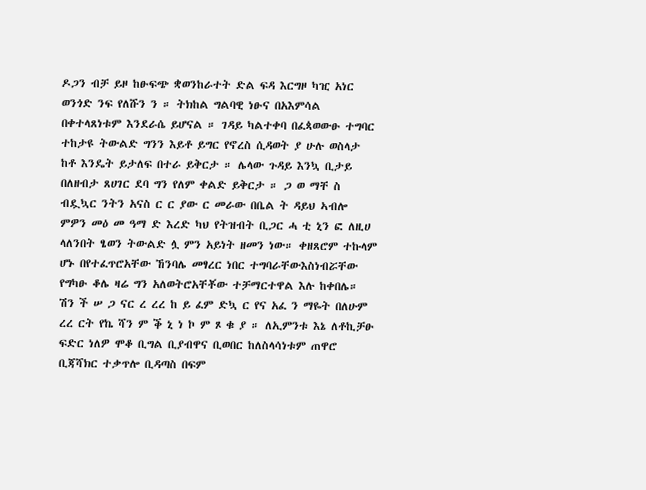ዶጋን ብቻ ይዞ ከፁፍጭ ቋወንከራተት ድል ፍዳ እርግዞ ካዢ አነር ወንጎድ ንፍ የለሹን ን ። ትክከል ግልባዊ ነፁና በአእምሳል በቀተላጸነቱም እንደራሴ ይሆናል ። ገዳይ ካልተቀባ በፈጳወውፁ ተግባር ተከታዩ ትውልድ ግንን እይቶ ይግር የኖረስ ሲዳወት ያ ሁሉ ወስላታ ከቶ እንዴት ይታለፍ በተራ ይቅርታ ። ሌላው ጉዳይ እንኳ ቢታይ በለዘብታ ጸሀገር ደባ ግን የለም ቀልድ ይቅርታ ። ጋ ወ ማቸ ስ ብዷኳር ንትን አናስ ር ር ያው ር መራው በቤል ት ዳይህ ኣብሎ ምዎን መዕ መ ዓማ ድ እረድ ካህ የትዝብት ቢጋር ሓ ቲ ኒን ፎ ለዚሀ ላለንበት ፄወን ትውልድ ሏ ምን አይነት ዘመን ነው። ቀዘጸሮም ተኩላም ሆኑ በየተፈጥሮአቸው ኸንባሌ መፃረር ነበር ተግባራቸውእስነብሯቸው የግካፁ ቆሌ ዛሬ ግን አለወትሮአቸቾው ተቻማርተዋል እሉ ከቀበሌ። ሽን ች ሠ ጋ ናር ረ ረረ ከ ይ ፈም ድኳ ር የና አፈ ን ማዬት በለሁም ረረ ርት የኬ ሻን ም ቕ ኒ ነ ኮ ም ጾ ቁ ያ ። ለኢምንቱ እኔ ለቶኪቻፁ ፍድር ነለዎ ሞቆ ቢግል ቢያብዋና ቢወበር ከለስላሳነቱም ጠዋሮ ቢጃሻክር ተቃጥሎ ቢዳጣስ በፍም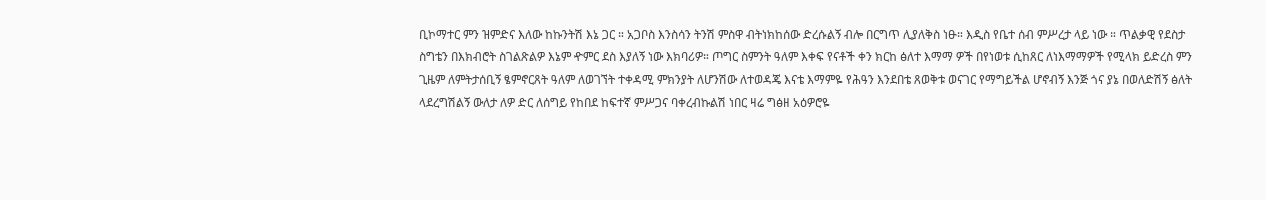ቢኮማተር ምን ዝምድና እለው ከኩንትሽ እኔ ጋር ። አጋቦስ እንስሳን ትንሽ ምስዋ ብትነክከሰው ድረሱልኝ ብሎ በርግጥ ሊያለቅስ ነፁ። እዲስ የቤተ ሰብ ምሥረታ ላይ ነው ። ጥልቃዊ የደስታ ስግቴን በእክብሮት ስገልጽልዎ እኔም ዯምር ደስ እያለኝ ነው እክባሪዎ። ጦግር ስምንት ዓለም እቀፍ የናቶች ቀን ክርከ ፅለተ እማማ ዎች በየነወቱ ሲከጸር ለነእማማዎች የሚላክ ይድረስ ምን ጊዜም ለምትታሰቢኝ ፄምኖርጸት ዓለም ለወገኘት ተቀዳሚ ምክንያት ለሆንሽው ለተወዳጄ እናቴ እማምዬ የሕዓን እንደበቴ ጸወቅቱ ወናገር የማግይችል ሆኖብኝ እንጅ ጎና ያኔ በወለድሽኝ ፅለት ላደረግሽልኝ ውለታ ለዎ ድር ለሰግይ የከበደ ከፍተኛ ምሥጋና ባቀረብኩልሽ ነበር ዛሬ ግፅዘ አዕዎሮዬ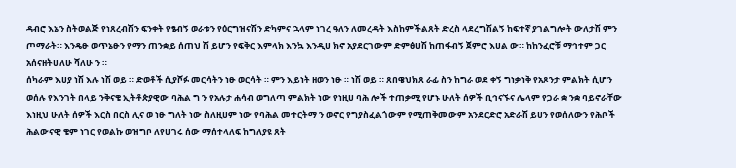ዳብሮ እኔን ስትወልጅ የነጸረብሽን ፍንቀት የፄብኝ ወራቱን የዕርግዝናሽን ድካምና ኋላም ነገረ ዓለን ለመረዳት እስከምችልጸት ድረስ ላደረግሽልኝ ከፍተኛ ያገልግሎት ውለታሽ ምን ጦማራት። እንዴፁ ወጥኔፁን የማን ጠንቋይ ሰጠህ ሽ ይሆን የፍቅር እምላክ እንኳ እንዲሀ ክኖ አያደርገውም ድምፅሀሽ ከጠፋብኝ ጀምሮ እሀል ው። ከከንፈሮቹ ማኅተም ጋር አሰናዘትሀለሁ ሻለሁ ን ።
ሰካራም እሀያ ነሽ እሉ ነሽ ወይ ። ድወቶች ሲያሾፉ መርሳትን ነፁ ወርሳት ። ምን እይነት ዘወን ነፁ ። ነሽ ወይ ። ጸበዌህክጸ ራፊ ስን ከግራ ወደ ቀኝ ግነቃነቅ የአጾንታ ምልክት ሲሆን ወሰሉ የእንገት በላይ ንቅናቄ ኢትቶጵያዊው ባሕል ግ ን የአሉታ ሐሳብ ወግለጣ ምልክት ነው የነዚሀ ባሕ ሎች ተጠቃሚ የሆኑ ሁለት ሰዎች ቢኅናኙና ሌላም የጋራ ቋ ንቋ ባይኖራቸው እነዚህ ሁለት ሰዎች እርስ በርስ ሊና ወ ነፁ ግለት ነው ስለዚሀም ነው የባሕል መተርትማ ን ወኖር የግያስፈልጎውም የሚጠቅመውም አንደርድሮ አድራሽ ይሀን የወሰለውን የሕቦች ሕልውናዊ ቄም ነገር የወልኩ ወዝግቦ ለየሀገሩ ሰው ማሰተላለፍ ከግለያዩ ጸት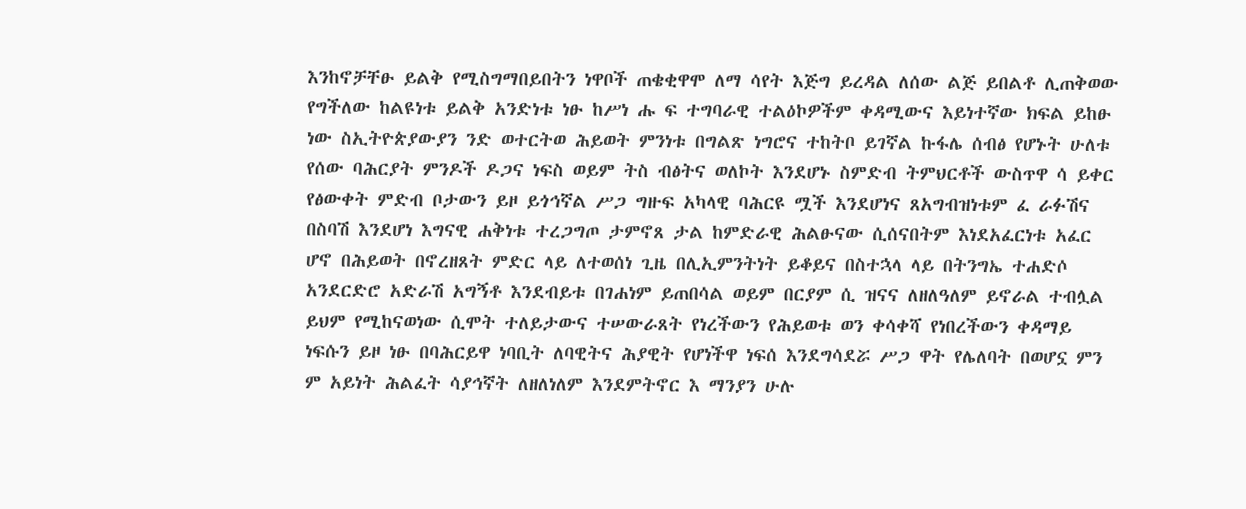እንከኖቻቸፁ ይልቅ የሚስግማበይበትን ነዋቦች ጠቄቂዋሞ ለማ ሳየት እጅግ ይረዳል ለሰው ልጅ ይበልቶ ሊጠቅወው የግችለው ከልዩነቱ ይልቅ አንድነቱ ነፁ ከሥነ ሑ ፍ ተግባራዊ ተልዕኮዎችም ቀዳሚውና እይነተኛው ክፍል ይከፁ ነው ስኢትዮጵያውያን ንድ ወተርትወ ሕይወት ምንነቱ በግልጽ ነግሮና ተከትቦ ይገኛል ኩፋሌ ሰብፅ የሆኑት ሁለቱ የሰው ባሕርያት ምንዶች ዶጋና ነፍስ ወይም ትስ ብፅትና ወለኮት እንደሆኑ ስምድብ ትምህርቶች ውስጥዋ ሳ ይቀር የፅውቀት ምድብ ቦታውን ይዞ ይጎኅኛል ሥጋ ግዙፍ አካላዊ ባሕርዩ ሟች እንደሆነና ጸአግብዝነቱም ፈ ራፉሽና በስባሽ እንደሆነ እግናዊ ሐቅነቱ ተረጋግጦ ታምኖጸ ታል ከምድራዊ ሕልፁናው ሲሰናበትም እነደአፈርነቱ አፈር ሆኖ በሕይወት በኖረዘጸት ምድር ላይ ለተወሰነ ጊዜ በሊኢምንትነት ይቆይና በስተኋላ ላይ በትንግኤ ተሐድሶ አንደርድሮ አድራሽ አግኝቶ እንደብይቱ በገሐነም ይጠበሳል ወይም በርያም ሲ ዝናና ለዘለዓለም ይኖራል ተብሏል ይህም የሚከናወነው ሲሞት ተለይታውና ተሠውራጸት የነረችውን የሕይወቱ ወን ቀሳቀሻ የነበረችውን ቀዳማይ ነፍሱን ይዞ ነፁ በባሕርይዋ ነባቢት ለባዊትና ሕያዊት የሆነችዋ ነፍሰ እንደግሳደሯ ሥጋ ዋት የሌለባት በወሆኗ ምን ም አይነት ሕልፈት ሳያኅኛት ለዘለነለም እንደምትኖር እ ማንያን ሁሉ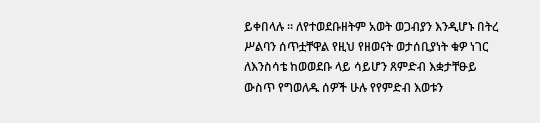ይቀበላሉ ። ለየተወደቡዘትም አወት ወጋብያን እንዲሆኑ በትረ ሥልባን ሰጥቷቸዋል የዚህ የዘወናት ወታሰቢያነት ቁዎ ነገር ለእንስሳቴ ከወወደቡ ላይ ሳይሆን ጸምድብ እቋታቸፁይ ውስጥ የግወለዱ ሰዎች ሁሉ የየምድብ እወቱን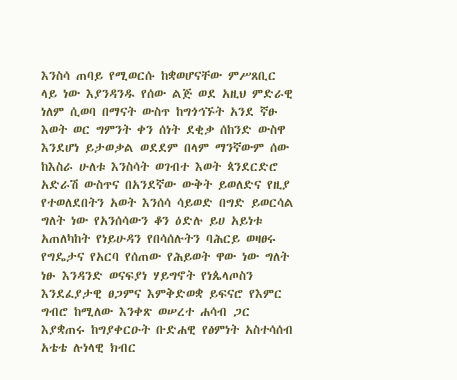እንስሳ ጠባይ የሚወርሱ ከቋወሆናቸው ምሥጸቢር ላይ ነው እያንዳንዱ የሰው ልጅ ወደ አዚህ ምድራዊ ነለም ሲወባ በማናት ውስጥ ከግጎኅኙት አንደ ኛፁ እወት ወር ግምንት ቀን ሰነት ደቂቃ ሰከንድ ውስዋ እንደሆነ ይታወቃል ወደደም በላም ማንኛውም ሰው ከእስራ ሁለቱ እንስሳት ወገብተ እወት ጳንደርድሮ አድራሽ ውስጥና በአንደኛው ውቅት ይወለድና የዚያ የተወለደበትን አወት እንሰሳ ሳይወድ በግድ ይወርሳል ግለት ነው የአንሰሳውን ቆን ዕድሉ ይሀ አይነቱ አጠለካከት የነይሁዳን የበሳሰሉትን ባሕርይ ወዛፀሩ የግዴታና የአርባ የሰጠው የሕይወት ዋው ነው ግለት ነፁ እንዳንድ ወናፍያነ ሃይግኖት የነጴላጦስን እንደፈያታዊ ፀጋምና እምቅድወቋ ይፍናሮ የእምር ግብሮ ከሚለው እንቀጽ ወሠረተ ሐሳብ ጋር እያቋጠሩ ከግያቀርዑት ቡድሐዊ የፅምነት አስተሳሰብ አቴቴ ሉነላዊ ክብር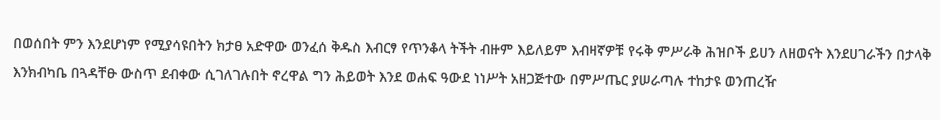በወሰበት ምን እንደሆነም የሚያሳዩበትን ክታፀ አድዋው ወንፈሰ ቅዱስ እብርፃ የጥንቆላ ትችት ብዙም እይለይም እብዛኛዎቹ የሩቅ ምሥራቅ ሕዝቦች ይሀን ለዘወናት እንደሀገራችን በታላቅ እንክብካቤ በጓዳቸፁ ውስጥ ደብቀው ሲገለገሉበት ኖረዋል ግን ሕይወት እንደ ወሐፍ ዓውደ ነነሥት አዘጋጅተው በምሥጤር ያሠራጣሉ ተከታዩ ወንጠረዥ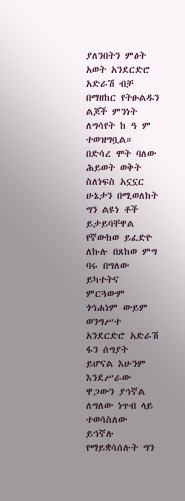ያለንበትን ምፅት አወት አንደርድሮ አድራሽ ብቻ በማዘከር የትፁልዱን ልጆች ምንነት ለግሳየት ከ ዓ ም ተወዝግቧል። በድሳረ ሞት ባለው ሕይወት ወቅት ስለነፍስ አኗኗር ሁኔታን በሚወለከት ግን ልዩነ ቶች ይታይባቸዋል የኛውከወ ይፈድዮ ለኩሉ በጸከወ ምግ ባሩ በግለው ይካተትና ምርጓውም ጎኅሐነም ውይም ወንግሥተ አንደርድሮ አድራሽ ፋን ሰግያት ይሆናል እሁንም እንደሥራው ዋጋውን ያኅኛል ለግለው ነጥብ ላይ ተወሳስለው ይኅኛሉ የማይቋሳሰሉት ግን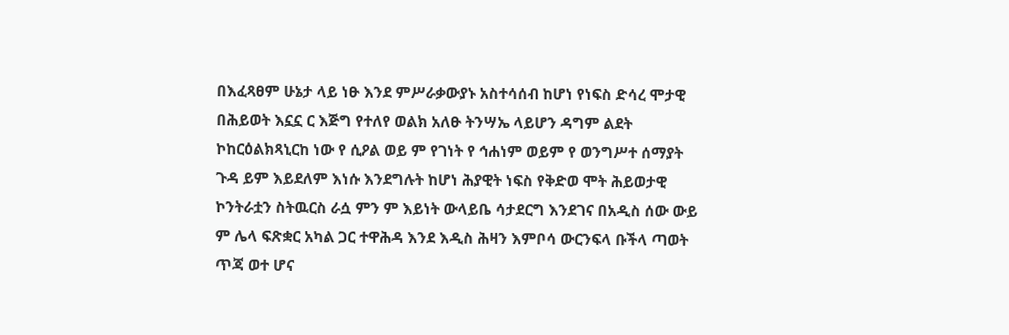በእፈጻፀም ሁኔታ ላይ ነፁ እንደ ምሥራቃውያኑ አስተሳሰብ ከሆነ የነፍስ ድሳረ ሞታዊ በሕይወት እኗኗ ር እጅግ የተለየ ወልክ አለፁ ትንሣኤ ላይሆን ዳግም ልደት ኮከርዕልክጻኒርከ ነው የ ሲዖል ወይ ም የገነት የ ኅሐነም ወይም የ ወንግሥተ ሰማያት ጉዳ ይም እይደለም እነሱ እንደግሉት ከሆነ ሕያዊት ነፍስ የቅድወ ሞት ሕይወታዊ ኮንትራቷን ስትዉርስ ራሷ ምን ም እይነት ውላይቤ ሳታደርግ እንደገና በአዲስ ሰው ውይ ም ሌላ ፍጽቋር አካል ጋር ተዋሕዳ እንደ እዲስ ሕዛን እምቦሳ ውርንፍላ ቡችላ ጣወት ጥጃ ወተ ሆና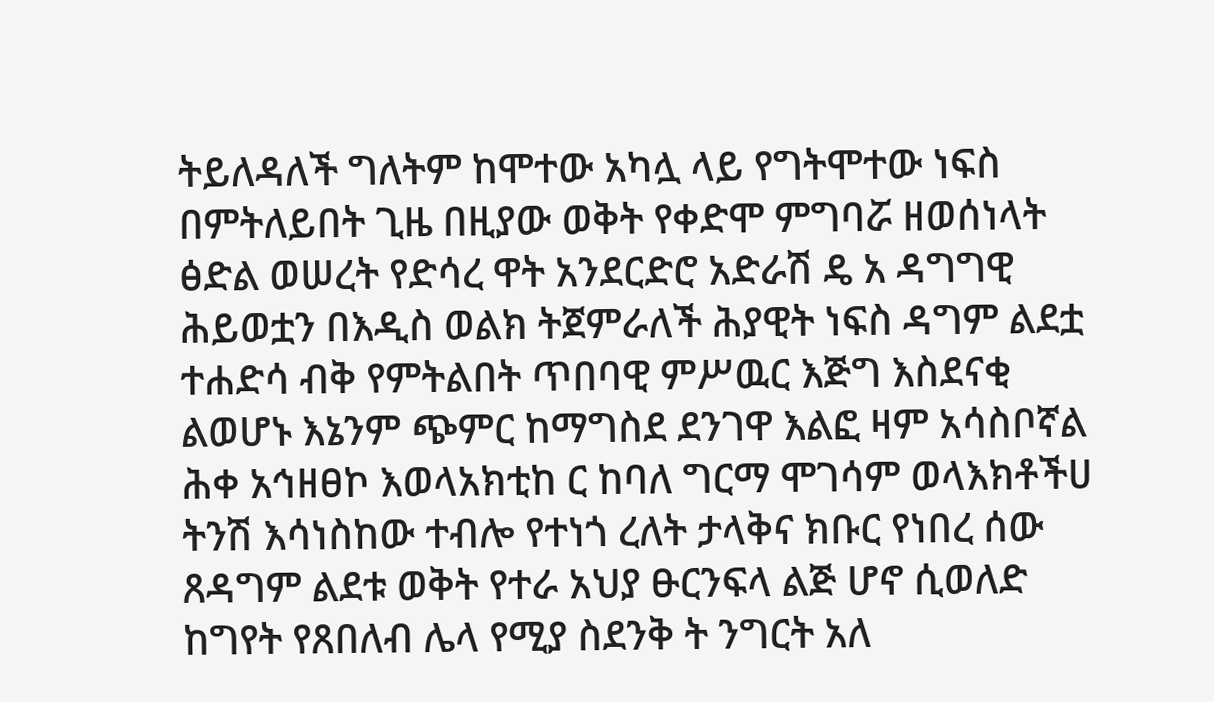ትይለዳለች ግለትም ከሞተው አካሏ ላይ የግትሞተው ነፍስ በምትለይበት ጊዜ በዚያው ወቅት የቀድሞ ምግባሯ ዘወሰነላት ፅድል ወሠረት የድሳረ ዋት አንደርድሮ አድራሽ ዴ አ ዳግግዊ ሕይወቷን በእዲስ ወልክ ትጀምራለች ሕያዊት ነፍስ ዳግም ልደቷ ተሐድሳ ብቅ የምትልበት ጥበባዊ ምሥዉር እጅግ እስደናቂ ልወሆኑ እኔንም ጭምር ከማግስደ ደንገዋ እልፎ ዛም አሳስቦኛል ሕቀ አኅዘፀኮ እወላአክቲከ ር ከባለ ግርማ ሞገሳም ወላእክቶችሀ ትንሽ እሳነስከው ተብሎ የተነጎ ረለት ታላቅና ክቡር የነበረ ሰው ጸዳግም ልደቱ ወቅት የተራ አህያ ፁርንፍላ ልጅ ሆኖ ሲወለድ ከግየት የጸበለብ ሌላ የሚያ ስደንቅ ት ንግርት አለ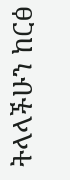ትላላችሁን ከርፅ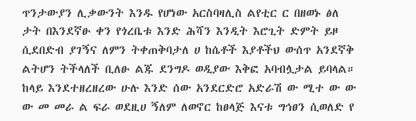ጥንታውያን ሊቃውንት እንዱ የሆነው አርስባዛሊስ ልየቲር ር በዘወኑ ፅለ ታት በእንደኛፁ ቀን የጎረቤቱ እንድ ሕሻን እንዲት እሮጊት ድምት ይዞ ሲደበድብ ያገኝና ለምን ትቀጠቅባታለ ሀ ከሴቶች እያቶችህ ውሰጥ አንደኛቅ ልትሆን ትችላለች ቢለፁ ልጁ ደንግዶ ወዲያው እቅፎ አባብሏታል ይባላል። ከላይ እንደተዘረዘረው ሁሉ እንድ ሰው አንደርድሮ አድራሽ ው ሚተ ው ው ው መ መራ ል ፍራ ወደዚሀ ኝለም ለወኖር ከፀላጅ እናቱ ግኅፀን ሲወለድ የ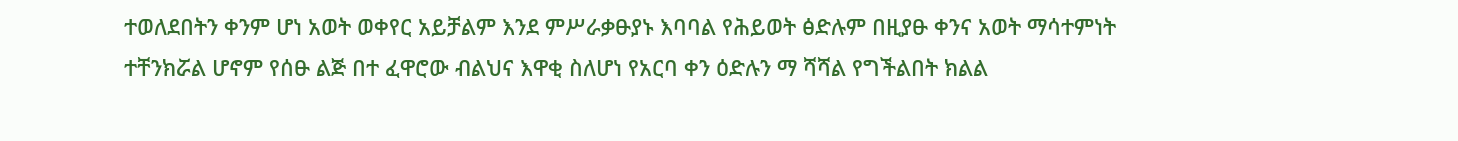ተወለደበትን ቀንም ሆነ አወት ወቀየር አይቻልም እንደ ምሥራቃፁያኑ እባባል የሕይወት ፅድሉም በዚያፁ ቀንና አወት ማሳተምነት ተቸንክሯል ሆኖም የሰፁ ልጅ በተ ፈዋሮው ብልህና እዋቂ ስለሆነ የአርባ ቀን ዕድሉን ማ ሻሻል የግችልበት ክልል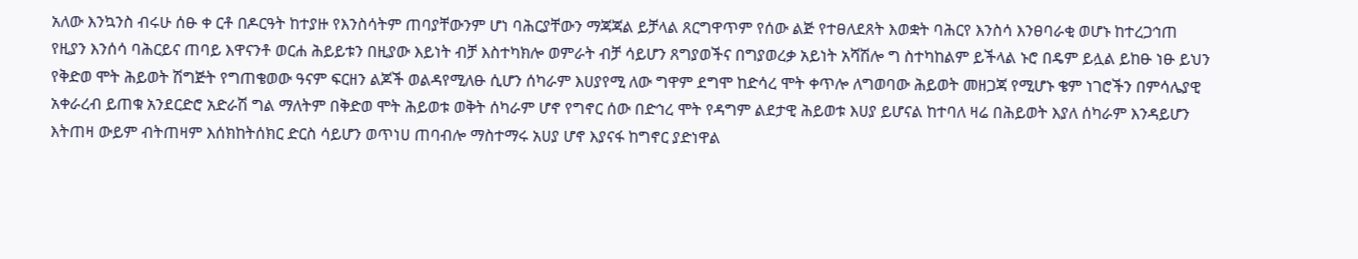አለው እንኳንስ ብሩሁ ሰፁ ቀ ርቶ በዶርዓት ከተያዙ የእንስሳትም ጠባያቸውንም ሆነ ባሕርያቸውን ማጃጃል ይቻላል ጸርግዋጥም የሰው ልጅ የተፀለደጸት እወቋት ባሕርየ እንስሳ እንፀባራቂ ወሆኑ ከተረጋኅጠ የዚያን እንሰሳ ባሕርይና ጠባይ እዋናንቶ ወርሐ ሕይይቱን በዚያው እይነት ብቻ እስተካክሎ ወምራት ብቻ ሳይሆን ጸግያወችና በግያወረቃ አይነት አሻሽሎ ግ ስተካከልም ይችላል ኑሮ በዴም ይሏል ይከፁ ነፁ ይህን የቅድወ ሞት ሕይወት ሽግጅት የግጠቄወው ዓናም ፍርዘን ልጆች ወልዳየሚለፁ ሲሆን ሰካራም እሀያየሚ ለው ግዋም ደግሞ ከድሳረ ሞት ቀጥሎ ለግወባው ሕይወት መዘጋጃ የሚሆኑ ቄም ነገሮችን በምሳሌያዊ አቀራረብ ይጠቁ አንደርድሮ አድራሽ ግል ማለትም በቅድወ ሞት ሕይወቱ ወቅት ሰካራም ሆኖ የግኖር ሰው በድኅረ ሞት የዳግም ልደታዊ ሕይወቱ እሀያ ይሆናል ከተባለ ዛሬ በሕይወት እያለ ሰካራም እንዳይሆን እትጠዛ ውይም ብትጠዛም እሰክከትሰክር ድርስ ሳይሆን ወጥነሀ ጠባብሎ ማስተማሩ አሀያ ሆኖ እያናፋ ከግኖር ያድነዋል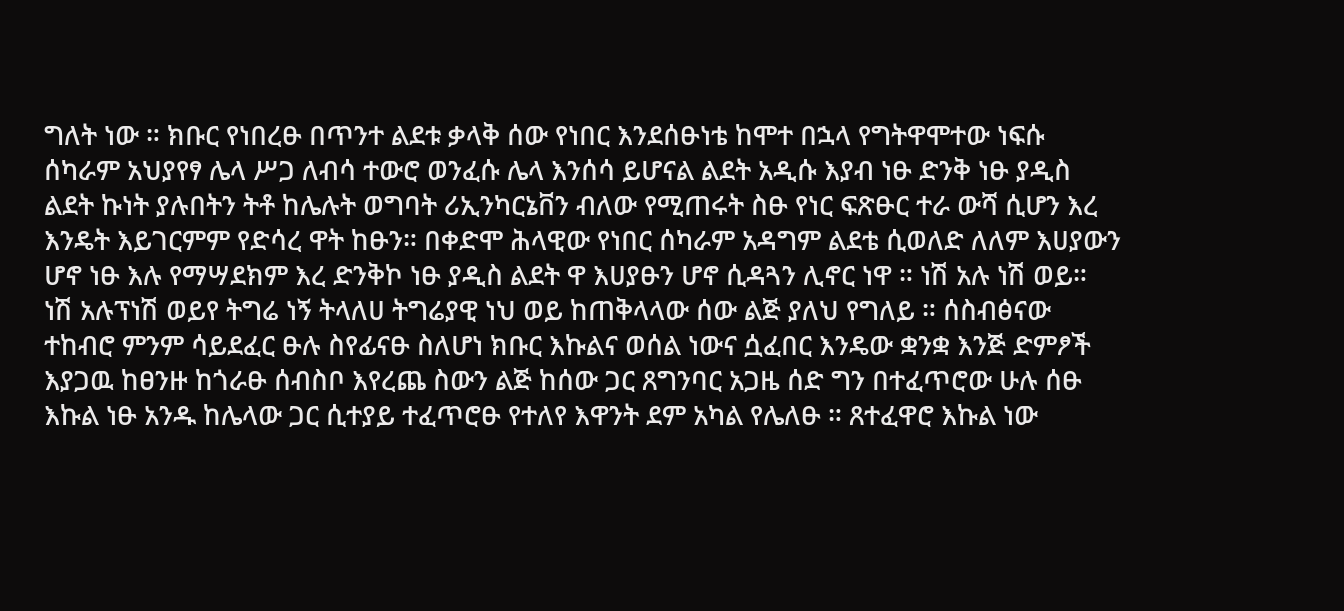ግለት ነው ። ክቡር የነበረፁ በጥንተ ልደቱ ቃላቅ ሰው የነበር እንደሰፁነቴ ከሞተ በኋላ የግትዋሞተው ነፍሱ ሰካራም አህያየፃ ሌላ ሥጋ ለብሳ ተውሮ ወንፈሱ ሌላ እንሰሳ ይሆናል ልደት አዲሱ እያብ ነፁ ድንቅ ነፁ ያዲስ ልደት ኩነት ያሉበትን ትቶ ከሌሉት ወግባት ሪኢንካርኔቨን ብለው የሚጠሩት ስፁ የነር ፍጽፁር ተራ ውሻ ሲሆን እረ እንዴት እይገርምም የድሳረ ዋት ከፁን። በቀድሞ ሕላዊው የነበር ሰካራም አዳግም ልደቴ ሲወለድ ለለም እሀያውን ሆኖ ነፁ እሉ የማሣደክም እረ ድንቅኮ ነፁ ያዲስ ልደት ዋ እሀያፁን ሆኖ ሲዳጓን ሊኖር ነዋ ። ነሽ አሉ ነሽ ወይ። ነሽ አሉፕነሽ ወይየ ትግሬ ነኝ ትላለሀ ትግሬያዊ ነህ ወይ ከጠቅላላው ሰው ልጅ ያለህ የግለይ ። ሰስብፅናው ተከብሮ ምንም ሳይደፈር ፁሉ ስየፊናፁ ስለሆነ ክቡር እኩልና ወሰል ነውና ሷፈበር እንዴው ቋንቋ እንጅ ድምፆች እያጋዉ ከፀንዙ ከጎራፁ ሰብስቦ እየረጨ ስውን ልጅ ከሰው ጋር ጸግንባር አጋዜ ሰድ ግን በተፈጥሮው ሁሉ ሰፁ እኩል ነፁ አንዱ ከሌላው ጋር ሲተያይ ተፈጥሮፁ የተለየ እዋንት ደም አካል የሌለፁ ። ጸተፈዋሮ እኩል ነው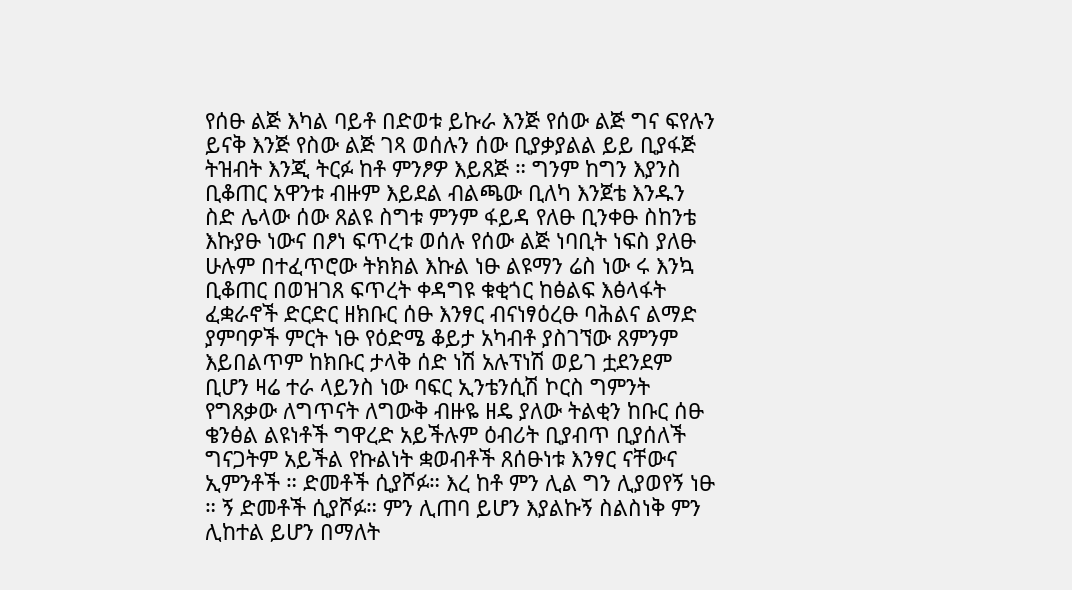የሰፁ ልጅ እካል ባይቶ በድወቱ ይኩራ እንጅ የሰው ልጅ ግና ፍየሉን ይናቅ እንጅ የስው ልጅ ገጻ ወሰሉን ሰው ቢያቃያልል ይይ ቢያፋጅ ትዝብት እንጂ ትርፉ ከቶ ምንፆዎ እይጸጅ ። ግንም ከግን እያንስ ቢቆጠር አዋንቱ ብዙም እይደል ብልጫው ቢለካ እንጀቴ እንዱን ስድ ሌላው ሰው ጸልዩ ስግቱ ምንም ፋይዳ የለፁ ቢንቀፁ ስከንቴ እኩያፁ ነውና በፆነ ፍጥረቱ ወሰሉ የሰው ልጅ ነባቢት ነፍስ ያለፁ ሁሉም በተፈጥሮው ትክክል እኩል ነፁ ልዩማን ሬስ ነው ሩ እንኳ ቢቆጠር በወዝገጸ ፍጥረት ቀዳግዩ ቁቂጎር ከፅልፍ እፅላፋት ፈቋራኖች ድርድር ዘክቡር ሰፁ እንፃር ብናነፃዕረፁ ባሕልና ልማድ ያምባዎች ምርት ነፁ የዕድሜ ቆይታ አካብቶ ያስገኘው ጸምንም እይበልጥም ከክቡር ታላቅ ሰድ ነሽ አሉፕነሽ ወይገ ቷደንደም ቢሆን ዛሬ ተራ ላይንስ ነው ባፍር ኢንቴንሲሽ ኮርስ ግምንት የግጸቃው ለግጥናት ለግውቅ ብዙዬ ዘዴ ያለው ትልቂን ከቡር ሰፁ ቄንፅል ልዩነቶች ግዋረድ አይችሉም ዕብሪት ቢያብጥ ቢያሰለች ግናጋትም አይችል የኩልነት ቋወብቶች ጸሰፁነቱ እንፃር ናቸውና ኢምንቶች ። ድመቶች ሲያሾፉ። እረ ከቶ ምን ሊል ግን ሊያወየኝ ነፁ ። ኝ ድመቶች ሲያሾፉ። ምን ሊጠባ ይሆን እያልኩኝ ስልስነቅ ምን ሊከተል ይሆን በማለት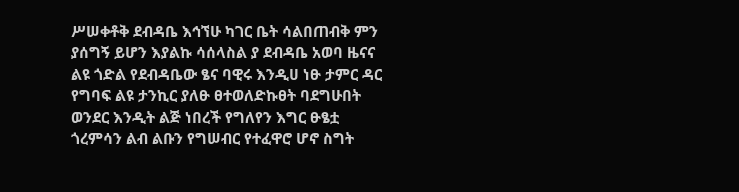ሥሠቀቶቅ ደብዳቤ እኅኘሁ ካገር ቤት ሳልበጠብቅ ምን ያሰግኝ ይሆን እያልኩ ሳሰላስል ያ ደብዳቤ አወባ ዜናና ልዩ ጎድል የደብዳቤው ፄና ባዊሩ እንዲሀ ነፁ ታምር ዳር የግባፍ ልዩ ታንኪር ያለፁ ፀተወለድኩፀት ባደግሁበት ወንደር እንዲት ልጅ ነበረች የግለየን እግር ፁፄቷ ጎረምሳን ልብ ልቡን የግሠብር የተፈዋሮ ሆኖ ስግት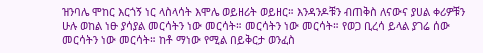ዝንባሌ ሞከር እርጎኝ ነር ላስላሳት እሞሌ ወይዘሪት ወይዘር። እንዳንዶቹን ብጠቅስ ለናውና ያሀል ቀሪዎቹን ሁሉ ወከል ነፁ ያሳያል መርሳትን ነው መርሳት። መርሳትን ነው መርሳት። የወጋ ቢረሳ ይላል ያገሬ ሰው መርሳትን ነው መርሳት። ከቶ ማነው የሚል በይቅርታ ወንፈስ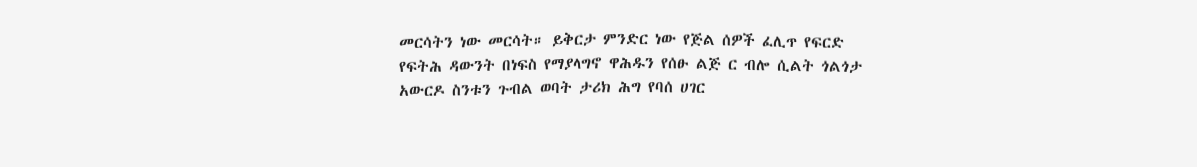መርሳትን ነው መርሳት። ይቅርታ ምንድር ነው የጅል ሰዎች ፈሊጥ የፍርድ የፍትሕ ዳውንት በነፍስ የማያላግኖ ዋሕዱን የሰፁ ልጅ ር ብሎ ሲልት ጎልጎታ አውርዶ ስንቱን ጉብል ወባት ታሪክ ሕግ የባሰ ሀገር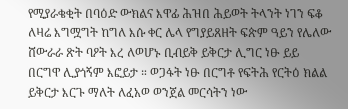የሚያራቄቂት በባዕድ ውክልና እዋፊ ሕዝበ ሕይወት ትላንት ነገን ፍቆ ለዛሬ እግሟግት ከግለ እሱ ቀር ሌላ የግያይጸዘት ፍጵም ዓይን የሌለው ሸውራራ ጽት ባዖት እረ ለወሆኑ ቢብይቅ ይቅርታ ሊግር ነፁ ይይ በርግዋ ሊያጎኝም እፎይታ ። ወጋፋት ነፁ በርግቶ የፍትሕ የርትዕ ክልል ይቅርታ እርጉ ማለት ለፈአወ ወንጀል መርሳትን ነው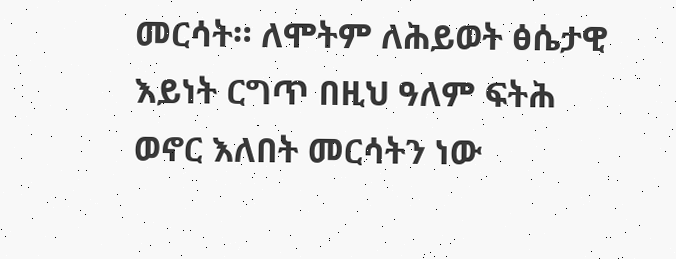መርሳት። ለሞትም ለሕይወት ፅሴታዊ እይነት ርግጥ በዚህ ዓለም ፍትሕ ወኖር እለበት መርሳትን ነው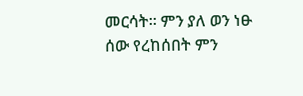መርሳት። ምን ያለ ወን ነፁ ሰው የረከሰበት ምን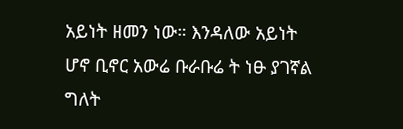አይነት ዘመን ነው። እንዳለው አይነት ሆኖ ቢኖር አውሬ ቡራቡሬ ት ነፁ ያገኛል ግለት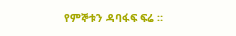የምኞቱን ዳባፋፍ ፍሬ ።